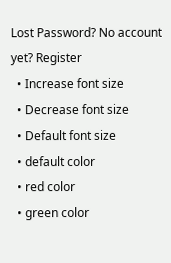Lost Password? No account yet? Register
  • Increase font size
  • Decrease font size
  • Default font size
  • default color
  • red color
  • green color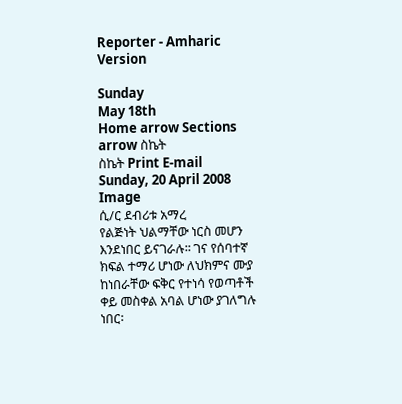Reporter - Amharic Version

Sunday
May 18th
Home arrow Sections arrow ስኬት
ስኬት Print E-mail
Sunday, 20 April 2008
Image
ሲ/ር ደብሪቱ አማረ
የልጅነት ህልማቸው ነርስ መሆን እንደነበር ይናገራሉ፡፡ ገና የሰባተኛ ክፍል ተማሪ ሆነው ለህክምና ሙያ ከነበራቸው ፍቅር የተነሳ የወጣቶች ቀይ መስቀል አባል ሆነው ያገለግሉ ነበር፡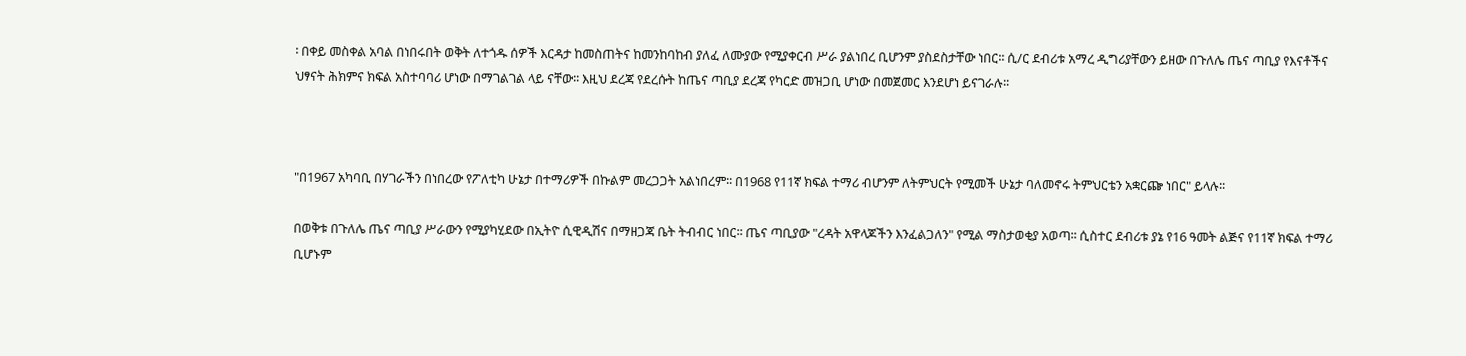፡ በቀይ መስቀል አባል በነበሩበት ወቅት ለተጎዱ ሰዎች እርዳታ ከመስጠትና ከመንከባከብ ያለፈ ለሙያው የሚያቀርብ ሥራ ያልነበረ ቢሆንም ያስደስታቸው ነበር፡፡ ሲ/ር ደብሪቱ አማረ ዲግሪያቸውን ይዘው በጉለሌ ጤና ጣቢያ የእናቶችና ህፃናት ሕክምና ክፍል አስተባባሪ ሆነው በማገልገል ላይ ናቸው፡፡ እዚህ ደረጃ የደረሱት ከጤና ጣቢያ ደረጃ የካርድ መዝጋቢ ሆነው በመጀመር እንደሆነ ይናገራሉ፡፡



"በ1967 አካባቢ በሃገራችን በነበረው የፖለቲካ ሁኔታ በተማሪዎች በኩልም መረጋጋት አልነበረም፡፡ በ1968 የ11ኛ ክፍል ተማሪ ብሆንም ለትምህርት የሚመች ሁኔታ ባለመኖሩ ትምህርቴን አቋርጬ ነበር" ይላሉ፡፡

በወቅቱ በጉለሌ ጤና ጣቢያ ሥራውን የሚያካሂደው በኢትዮ ሲዊዲሽና በማዘጋጃ ቤት ትብብር ነበር፡፡ ጤና ጣቢያው "ረዳት አዋላጆችን እንፈልጋለን" የሚል ማስታወቂያ አወጣ፡፡ ሲስተር ደብሪቱ ያኔ የ16 ዓመት ልጅና የ11ኛ ክፍል ተማሪ ቢሆኑም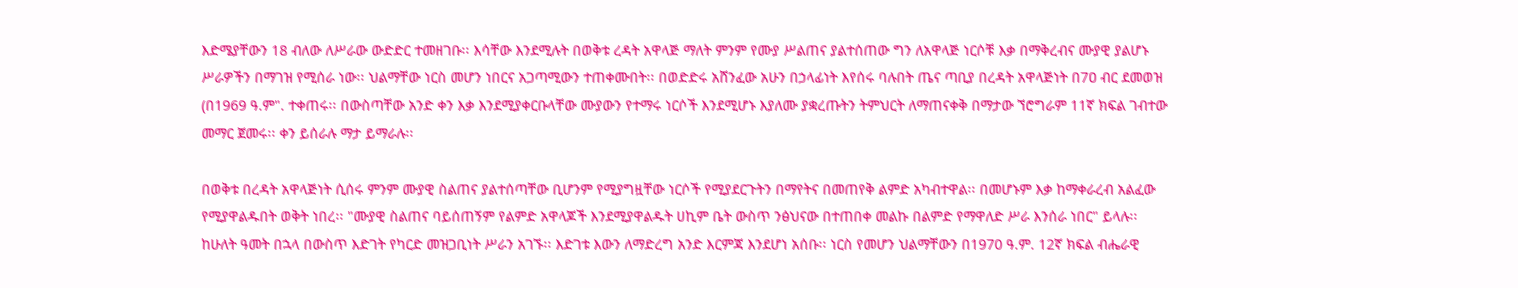እድሜያቸውን 18 ብለው ለሥራው ውድድር ተመዘገቡ፡፡ እሳቸው እንደሚሉት በወቅቱ ረዳት አዋላጅ ማለት ምንም የሙያ ሥልጠና ያልተሰጠው ግን ለአዋላጅ ነርሶቹ እቃ በማቅረብና ሙያዊ ያልሆኑ ሥራዎችን በማገዝ የሚሰራ ነው፡፡ ህልማቸው ነርስ መሆን ነበርና አጋጣሚውን ተጠቀሙበት፡፡ በወድድሩ አሸንፈው አሁን በኃላፊነት እየሰሩ ባሉበት ጤና ጣቢያ በረዳት አዋላጅነት በ7ዐ ብር ደመወዝ (በ1969 ዓ.ም". ተቀጠሩ፡፡ በውስጣቸው አንድ ቀን እቃ እንደሚያቀርቡላቸው ሙያውን የተማሩ ነርሶች እንደሚሆኑ እያለሙ ያቋረጡትን ትምህርት ለማጠናቀቅ በማታው ኘሮግራም 11ኛ ክፍል ገብተው መማር ጀመሩ፡፡ ቀን ይሰራሉ ማታ ይማራሉ፡፡

በወቅቱ በረዳት አዋላጅነት ሲሰሩ ምንም ሙያዊ ስልጠና ያልተሰጣቸው ቢሆንም የሚያግዟቸው ነርሶች የሚያደርጉትን በማየትና በመጠየቅ ልምድ አካብተዋል፡፡ በመሆኑም እቃ ከማቀራረብ አልፈው የሚያዋልዱበት ወቅት ነበረ፡፡ "ሙያዊ ስልጠና ባይሰጠኝም የልምድ አዋላጆች እንደሚያዋልዱት ሀኪም ቤት ውስጥ ንፅህናው በተጠበቀ መልኩ በልምድ የማዋለድ ሥራ እንሰራ ነበር" ይላሉ፡፡ ከሁለት ዓመት በኋላ በውስጥ እድገት የካርድ መዝጋቢነት ሥራን አገኙ፡፡ እድገቱ እውን ለማድረግ አንድ እርምጃ እንደሆነ አሰቡ፡፡ ነርስ የመሆን ህልማቸውን በ1970 ዓ.ም. 12ኛ ክፍል ብሔራዊ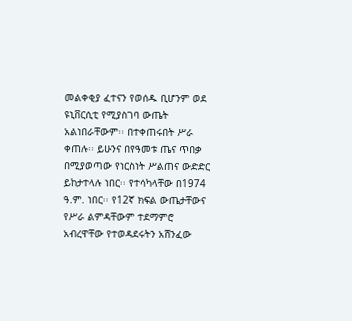መልቀቂያ ፈተናን የወሰዱ ቢሆንም ወደ ዩኒቨርሲቲ የሚያስገባ ውጤት አልነበራቸውም፡፡ በተቀጠሩበት ሥራ ቀጠሉ፡፡ ይሁንና በየዓመቱ ጤና ጥበቃ በሚያወጣው የነርስነት ሥልጠና ውድድር ይከታተላሉ ነበር፡፡ የተሳካላቸው በ1974 ዓ.ም. ነበር፡፡ የ12ኛ ክፍል ውጤታቸውና የሥራ ልምዳቸውም ተደማምሮ አብረዋቸው የተወዳደሩትን አሸንፈው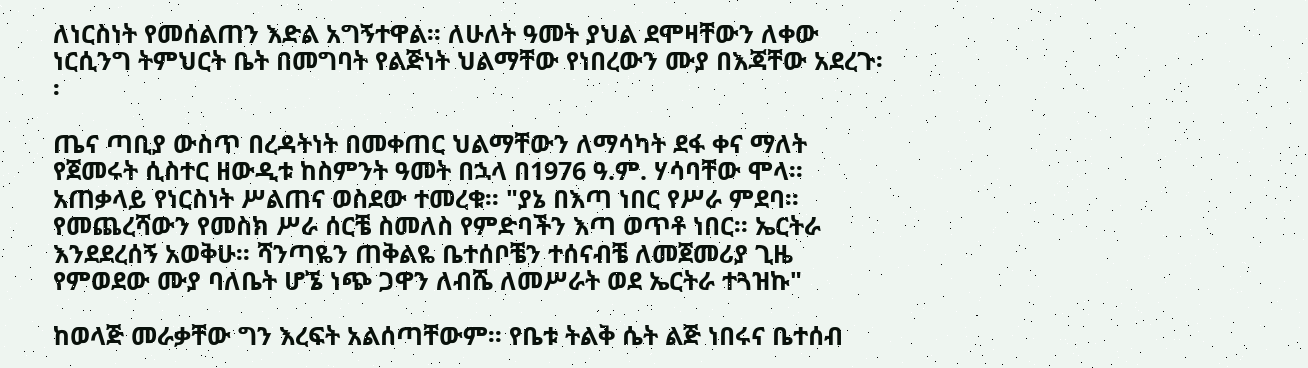ለነርስነት የመሰልጠን እድል አግኝተዋል፡፡ ለሁለት ዓመት ያህል ደሞዛቸውን ለቀው ነርሲንግ ትምህርት ቤት በመግባት የልጅነት ህልማቸው የነበረውን ሙያ በእጃቸው አደረጉ፡፡

ጤና ጣቢያ ውስጥ በረዳትነት በመቀጠር ህልማቸውን ለማሳካት ደፋ ቀና ማለት የጀመሩት ሲስተር ዘውዲቱ ከስምንት ዓመት በኋላ በ1976 ዓ.ም. ሃሳባቸው ሞላ፡፡ አጠቃላይ የነርስነት ሥልጠና ወስደው ተመረቁ፡፡ "ያኔ በእጣ ነበር የሥራ ምደባ፡፡ የመጨረሻውን የመስክ ሥራ ሰርቼ ስመለስ የምድባችን እጣ ወጥቶ ነበር፡፡ ኤርትራ እንደደረሰኝ አወቅሁ፡፡ ሻንጣዬን ጠቅልዬ ቤተሰቦቼን ተሰናብቼ ለመጀመሪያ ጊዜ የምወደው ሙያ ባለቤት ሆኜ ነጭ ጋዋን ለብሼ ለመሥራት ወደ ኤርትራ ተጓዝኩ"

ከወላጅ መራቃቸው ግን እረፍት አልሰጣቸውም፡፡ የቤቱ ትልቅ ሴት ልጅ ነበሩና ቤተሰብ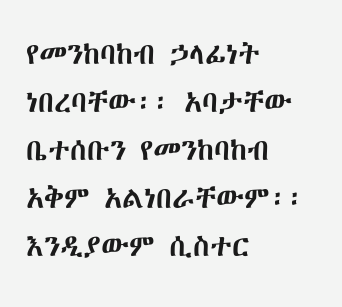የመንከባከብ ኃላፊነት ነበረባቸው፡፡ አባታቸው ቤተሰቡን የመንከባከብ አቅም አልነበራቸውም፡፡ እንዲያውም ሲስተር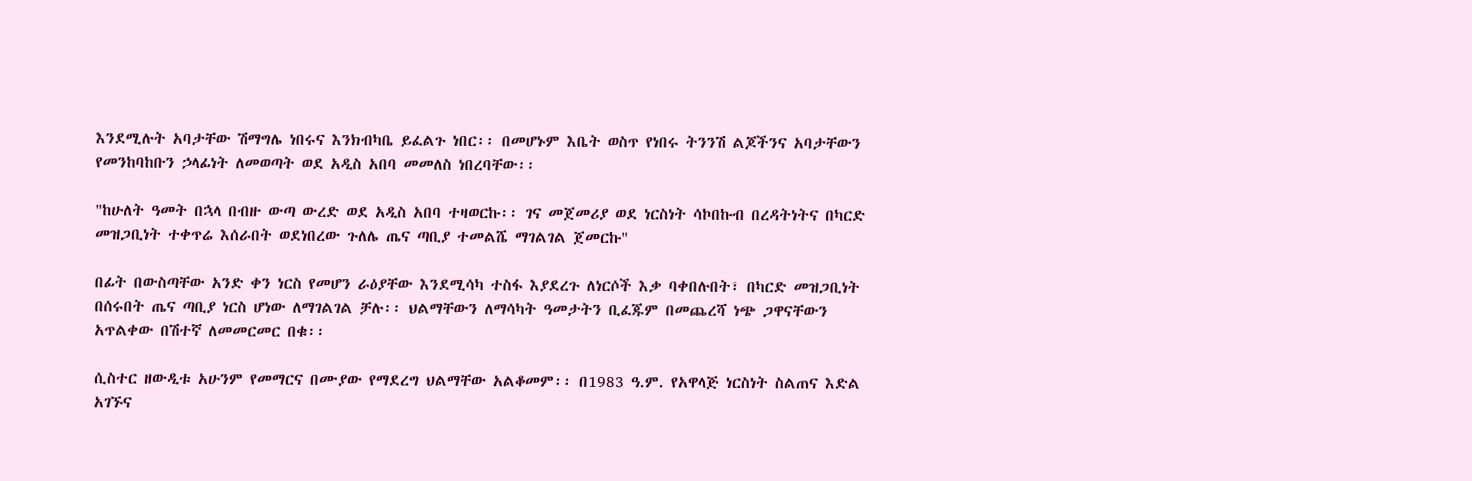እንደሚሉት አባታቸው ሽማግሌ ነበሩና እንክብካቤ ይፈልጉ ነበር፡፡ በመሆኑም እቤት ወስጥ የነበሩ ትንንሽ ልጆችንና አባታቸውን የመንከባከቡን ኃላፊነት ለመወጣት ወደ አዲስ አበባ መመለስ ነበረባቸው፡፡

"ከሁለት ዓመት በኋላ በብዙ ውጣ ውረድ ወደ አዲስ አበባ ተዛወርኩ፡፡ ገና መጀመሪያ ወደ ነርስነት ሳኮበኩብ በረዳትነትና በካርድ መዝጋቢነት ተቀጥሬ እሰራበት ወደነበረው ጉለሌ ጤና ጣቢያ ተመልሼ ማገልገል ጀመርኩ"

በፊት በውስጣቸው አንድ ቀን ነርስ የመሆን ራዕያቸው እንደሚሳካ ተስፋ እያደረጉ ለነርሶች እቃ ባቀበሉበት፣ በካርድ መዝጋቢነት በሰሩበት ጤና ጣቢያ ነርስ ሆነው ለማገልገል ቻሉ፡፡ ህልማቸውን ለማሳካት ዓመታትን ቢፈጁም በመጨረሻ ነጭ ጋዋናቸውን አጥልቀው በሽተኛ ለመመርመር በቁ፡፡

ሲስተር ዘውዲቱ አሁንም የመማርና በሙያው የማደረግ ህልማቸው አልቆመም፡፡ በ1983 ዓ.ም. የአዋላጅ ነርስነት ስልጠና እድል አገኙና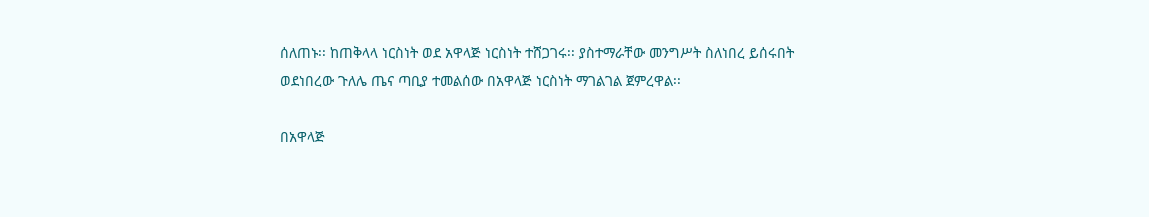ሰለጠኑ፡፡ ከጠቅላላ ነርስነት ወደ አዋላጅ ነርስነት ተሸጋገሩ፡፡ ያስተማራቸው መንግሥት ስለነበረ ይሰሩበት ወደነበረው ጉለሌ ጤና ጣቢያ ተመልሰው በአዋላጅ ነርስነት ማገልገል ጀምረዋል፡፡

በአዋላጅ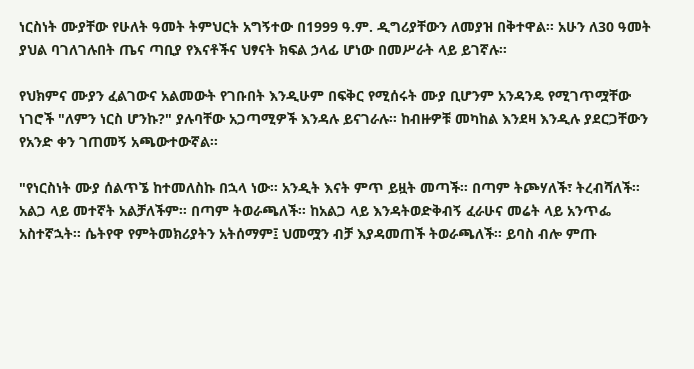ነርስነት ሙያቸው የሁለት ዓመት ትምህርት አግኝተው በ1999 ዓ.ም. ዲግሪያቸውን ለመያዝ በቅተዋል፡፡ አሁን ለ30 ዓመት ያህል ባገለገሉበት ጤና ጣቢያ የእናቶችና ህፃናት ክፍል ኃላፊ ሆነው በመሥራት ላይ ይገኛሉ፡፡

የህክምና ሙያን ፈልገውና አልመውት የገቡበት እንዲሁም በፍቅር የሚሰሩት ሙያ ቢሆንም አንዳንዴ የሚገጥሟቸው ነገሮች "ለምን ነርስ ሆንኩ?" ያሉባቸው አጋጣሚዎች እንዳሉ ይናገራሉ፡፡ ከብዙዎቹ መካከል እንደዛ እንዲሉ ያደርጋቸውን የአንድ ቀን ገጠመኝ አጫውተውኛል፡፡

"የነርስነት ሙያ ሰልጥኜ ከተመለስኩ በኋላ ነው፡፡ አንዲት እናት ምጥ ይዟት መጣች፡፡ በጣም ትጮሃለች፣ ትረብሻለች፡፡ አልጋ ላይ መተኛት አልቻለችም፡፡ በጣም ትወራጫለች፡፡ ከአልጋ ላይ እንዳትወድቅብኝ ፈራሁና መሬት ላይ አንጥፌ አስተኛኋት፡፡ ሴትየዋ የምትመክሪያትን አትሰማም፤ ህመሟን ብቻ እያዳመጠች ትወራጫለች፡፡ ይባስ ብሎ ምጡ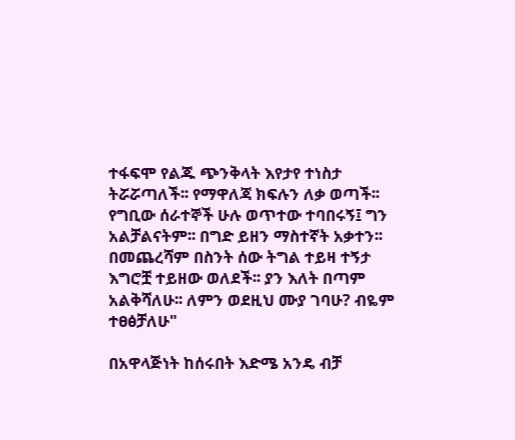ተፋፍሞ የልጁ ጭንቅላት እየታየ ተነስታ ትሯሯጣለች፡፡ የማዋለጃ ክፍሉን ለቃ ወጣች፡፡ የግቢው ሰራተኞች ሁሉ ወጥተው ተባበሩኝ፤ ግን አልቻልናትም፡፡ በግድ ይዘን ማስተኛት አቃተን፡፡ በመጨረሻም በስንት ሰው ትግል ተይዛ ተኝታ እግሮቿ ተይዘው ወለደች፡፡ ያን እለት በጣም አልቅሻለሁ፡፡ ለምን ወደዚህ ሙያ ገባሁ? ብዬም ተፀፅቻለሁ"

በአዋላጅነት ከሰሩበት እድሜ አንዴ ብቻ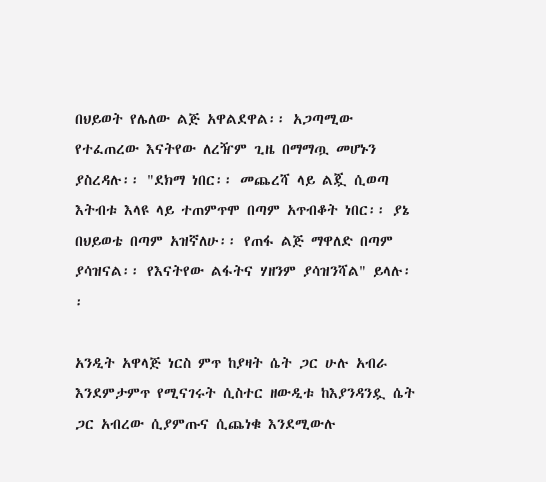በህይወት የሌለው ልጅ አዋልደዋል፡፡ አጋጣሚው የተፈጠረው እናትየው ለረዥም ጊዜ በማማጧ መሆኑን ያስረዳሉ፡፡ "ደክማ ነበር፡፡ መጨረሻ ላይ ልጇ ሲወጣ እትብቱ እላዩ ላይ ተጠምጥሞ በጣም አጥብቆት ነበር፡፡ ያኔ በህይወቴ በጣም አዝኛለሁ፡፡ የጠፋ ልጅ ማዋለድ በጣም ያሳዝናል፡፡ የእናትየው ልፋትና ሃዘንም ያሳዝንሻል" ይላሉ፡፡

አንዲት አዋላጅ ነርስ ምጥ ከያዛት ሴት ጋር ሁሉ አብራ እንደምታምጥ የሚናገሩት ሲስተር ዘውዲቱ ከእያንዳንዷ ሴት ጋር አብረው ሲያምጡና ሲጨነቁ እንደሚውሉ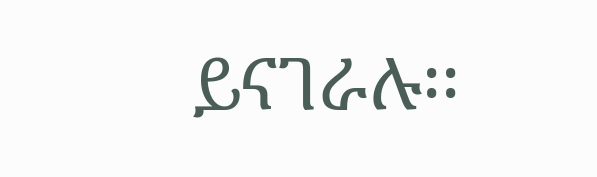ይናገራሉ፡፡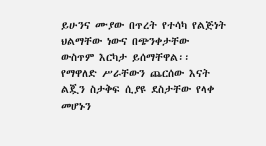ይሁንና ሙያው በጥረት የተሳካ የልጅነት ህልማቸው ነውና በጭንቀታቸው ውስጥም እርካታ ይሰማቸዋል፡፡ የማዋለድ ሥራቸውን ጨርሰው እናት ልጇን ስታቅፍ ሲያዩ ደስታቸው የላቀ መሆኑን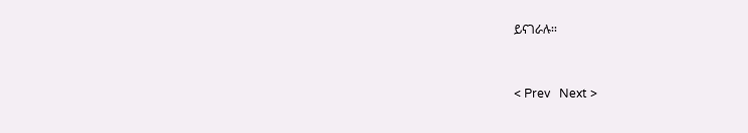ይናገራሉ፡፡


< Prev   Next >